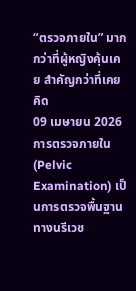“ตรวจภายใน” มากกว่าที่ผู้หญิงคุ้นเคย สำคัญกว่าที่เคยคิด
09 เมษายน 2026
การตรวจภายใน (Pelvic Examination) เป็นการตรวจพื้นฐานทางนรีเวช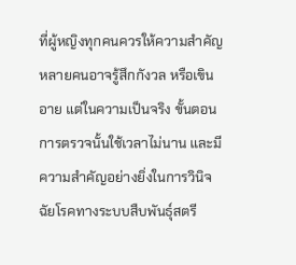ที่ผู้หญิงทุกคนควรให้ความสำคัญ หลายคนอาจรู้สึกกังวล หรือเขินอาย แต่ในความเป็นจริง ขั้นตอนการตรวจนั้นใช้เวลาไม่นาน และมีความสำคัญอย่างยิ่งในการวินิจฉัยโรคทางระบบสืบพันธุ์สตรี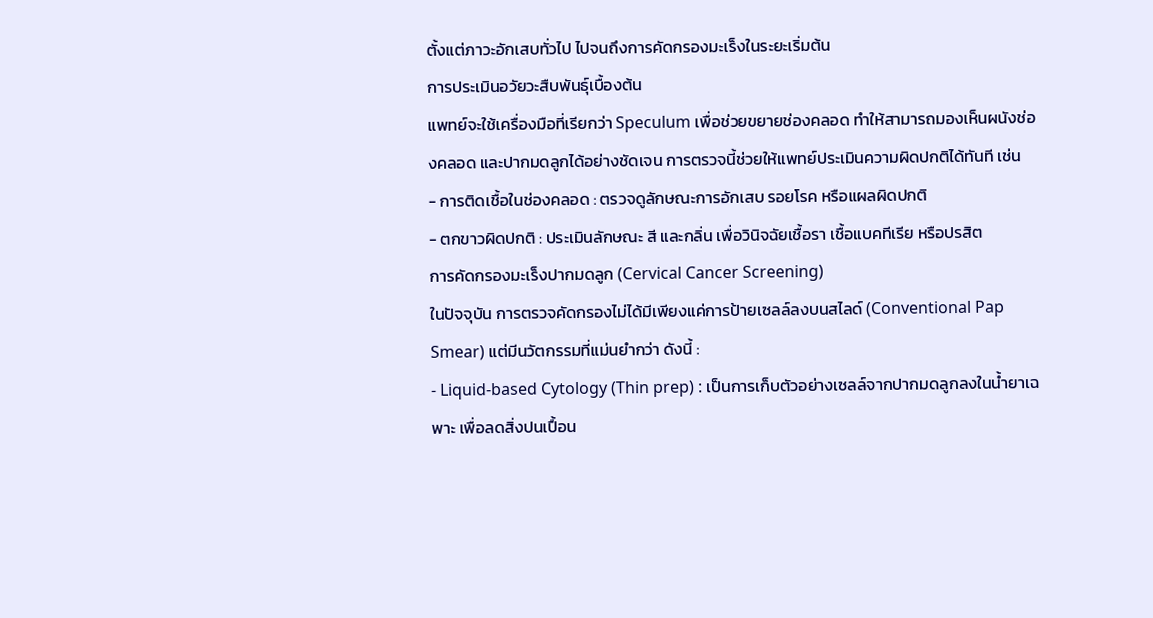ตั้งแต่ภาวะอักเสบทั่วไป ไปจนถึงการคัดกรองมะเร็งในระยะเริ่มต้น
การประเมินอวัยวะสืบพันธุ์เบื้องต้น
แพทย์จะใช้เครื่องมือที่เรียกว่า Speculum เพื่อช่วยขยายช่องคลอด ทำให้สามารถมองเห็นผนังช่องคลอด และปากมดลูกได้อย่างชัดเจน การตรวจนี้ช่วยให้แพทย์ประเมินความผิดปกติได้ทันที เช่น
- การติดเชื้อในช่องคลอด : ตรวจดูลักษณะการอักเสบ รอยโรค หรือแผลผิดปกติ
- ตกขาวผิดปกติ : ประเมินลักษณะ สี และกลิ่น เพื่อวินิจฉัยเชื้อรา เชื้อแบคทีเรีย หรือปรสิต
การคัดกรองมะเร็งปากมดลูก (Cervical Cancer Screening)
ในปัจจุบัน การตรวจคัดกรองไม่ได้มีเพียงแค่การป้ายเซลล์ลงบนสไลด์ (Conventional Pap Smear) แต่มีนวัตกรรมที่แม่นยำกว่า ดังนี้ :
- Liquid-based Cytology (Thin prep) : เป็นการเก็บตัวอย่างเซลล์จากปากมดลูกลงในน้ำยาเฉพาะ เพื่อลดสิ่งปนเปื้อน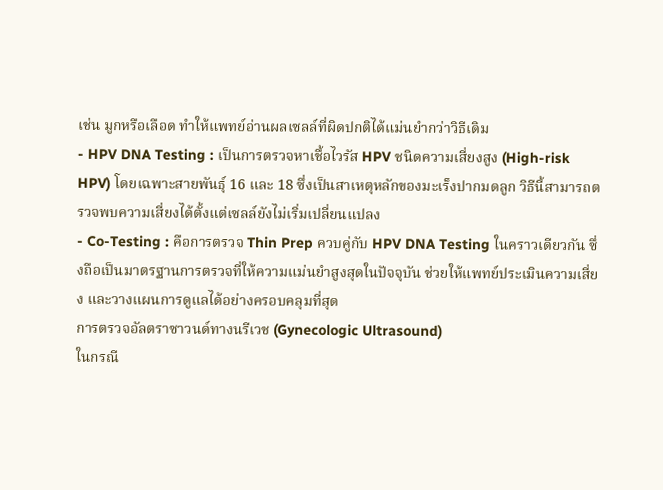เช่น มูกหรือเลือด ทำให้แพทย์อ่านผลเซลล์ที่ผิดปกติได้แม่นยำกว่าวิธีเดิม
- HPV DNA Testing : เป็นการตรวจหาเชื้อไวรัส HPV ชนิดความเสี่ยงสูง (High-risk HPV) โดยเฉพาะสายพันธุ์ 16 และ 18 ซึ่งเป็นสาเหตุหลักของมะเร็งปากมดลูก วิธีนี้สามารถตรวจพบความเสี่ยงได้ตั้งแต่เซลล์ยังไม่เริ่มเปลี่ยนแปลง
- Co-Testing : คือการตรวจ Thin Prep ควบคู่กับ HPV DNA Testing ในคราวเดียวกัน ซึ่งถือเป็นมาตรฐานการตรวจที่ให้ความแม่นยำสูงสุดในปัจจุบัน ช่วยให้แพทย์ประเมินความเสี่ยง และวางแผนการดูแลได้อย่างครอบคลุมที่สุด
การตรวจอัลตราซาวนด์ทางนรีเวช (Gynecologic Ultrasound)
ในกรณี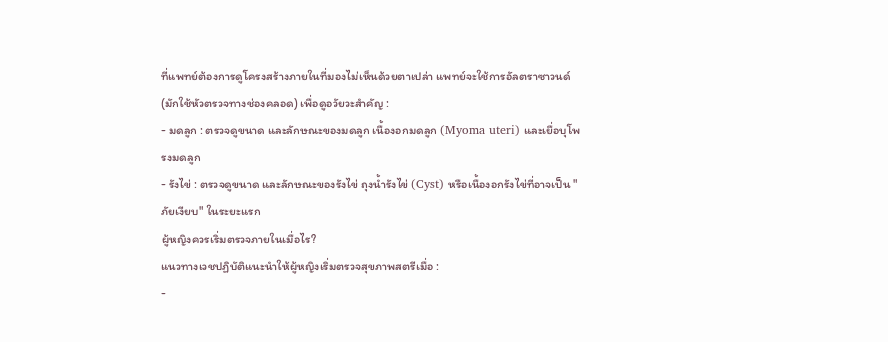ที่แพทย์ต้องการดูโครงสร้างภายในที่มองไม่เห็นด้วยตาเปล่า แพทย์จะใช้การอัลตราซาวนด์ (มักใช้หัวตรวจทางช่องคลอด) เพื่อดูอวัยวะสำคัญ :
- มดลูก : ตรวจดูขนาด และลักษณะของมดลูก เนื้องอกมดลูก (Myoma uteri) และเยื่อบุโพรงมดลูก
- รังไข่ : ตรวจดูขนาด และลักษณะของรังไข่ ถุงน้ำรังไข่ (Cyst) หรือเนื้องอกรังไข่ที่อาจเป็น "ภัยเงียบ" ในระยะแรก
ผู้หญิงควรเริ่มตรวจภายในเมื่อไร?
แนวทางเวชปฏิบัติแนะนำให้ผู้หญิงเริ่มตรวจสุขภาพสตรีเมื่อ :
-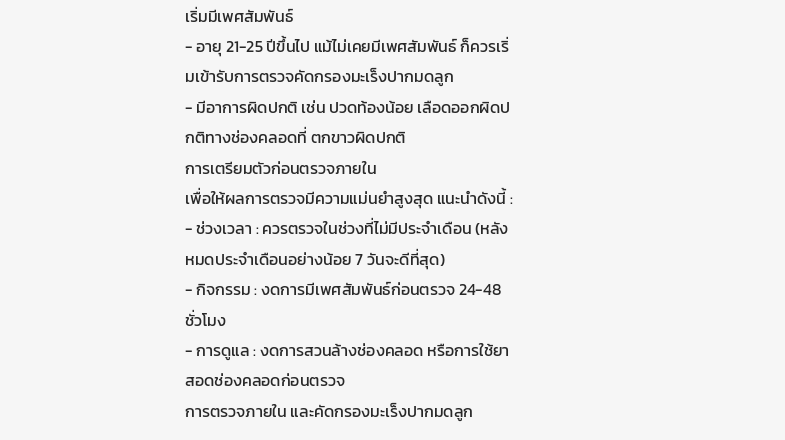เริ่มมีเพศสัมพันธ์
- อายุ 21-25 ปีขึ้นไป แม้ไม่เคยมีเพศสัมพันธ์ ก็ควรเริ่มเข้ารับการตรวจคัดกรองมะเร็งปากมดลูก
- มีอาการผิดปกติ เช่น ปวดท้องน้อย เลือดออกผิดปกติทางช่องคลอดที่ ตกขาวผิดปกติ
การเตรียมตัวก่อนตรวจภายใน
เพื่อให้ผลการตรวจมีความแม่นยำสูงสุด แนะนำดังนี้ :
- ช่วงเวลา : ควรตรวจในช่วงที่ไม่มีประจำเดือน (หลังหมดประจำเดือนอย่างน้อย 7 วันจะดีที่สุด)
- กิจกรรม : งดการมีเพศสัมพันธ์ก่อนตรวจ 24-48 ชั่วโมง
- การดูแล : งดการสวนล้างช่องคลอด หรือการใช้ยาสอดช่องคลอดก่อนตรวจ
การตรวจภายใน และคัดกรองมะเร็งปากมดลูก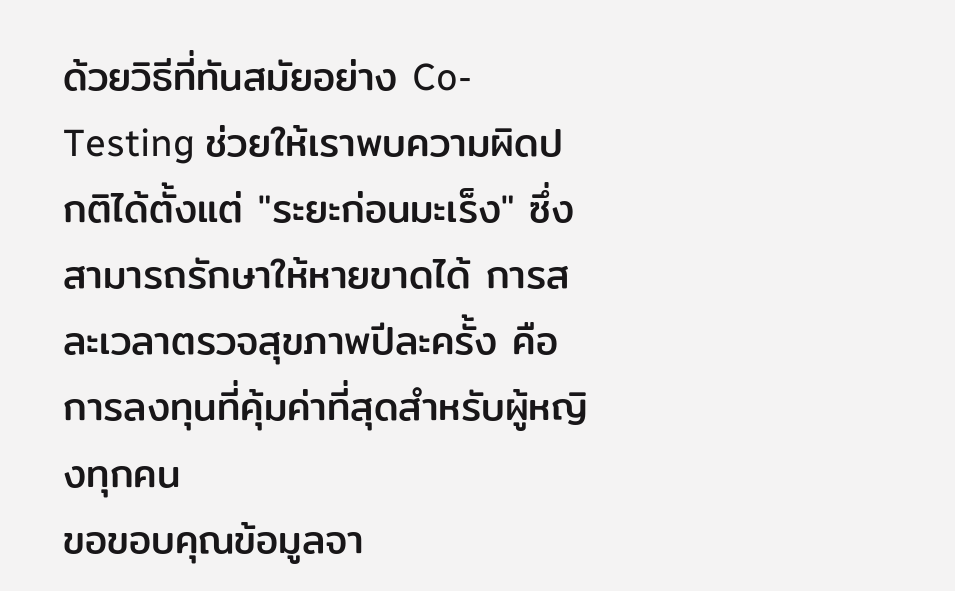ด้วยวิธีที่ทันสมัยอย่าง Co-Testing ช่วยให้เราพบความผิดปกติได้ตั้งแต่ "ระยะก่อนมะเร็ง" ซึ่งสามารถรักษาให้หายขาดได้ การสละเวลาตรวจสุขภาพปีละครั้ง คือการลงทุนที่คุ้มค่าที่สุดสำหรับผู้หญิงทุกคน
ขอขอบคุณข้อมูลจา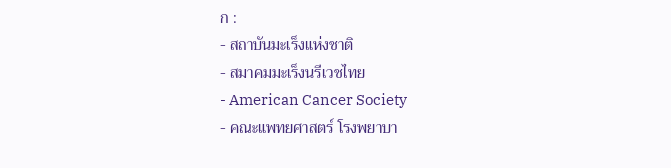ก :
- สถาบันมะเร็งแห่งชาติ
- สมาคมมะเร็งนรีเวชไทย
- American Cancer Society
- คณะแพทยศาสตร์ โรงพยาบา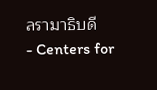ลรามาธิบดี
- Centers for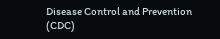Disease Control and Prevention (CDC)